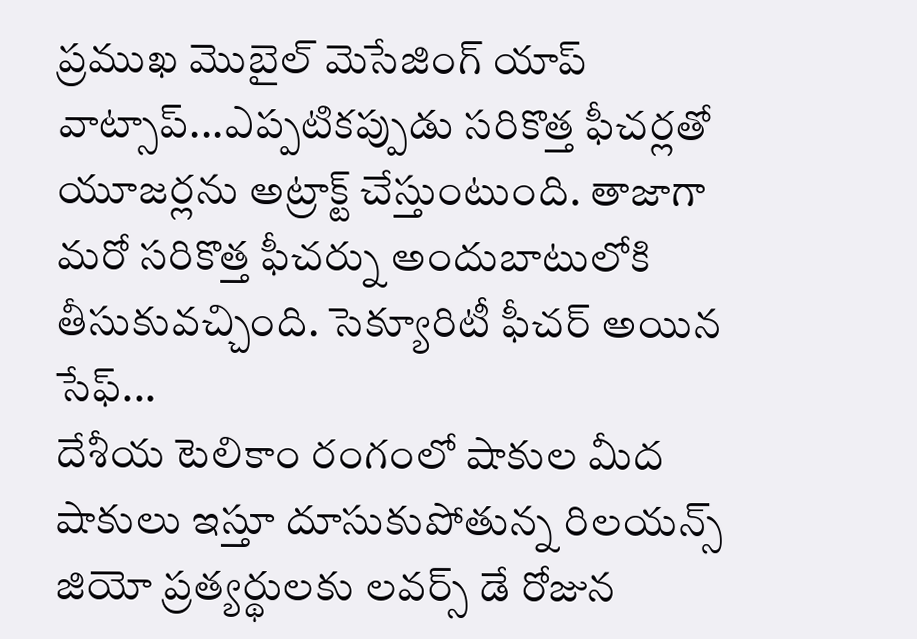ప్రముఖ మొబైల్ మెసేజింగ్ యాప్ వాట్సాప్...ఎప్పటికప్పుడు సరికొత్త ఫీచర్లతో యూజర్లను అట్రాక్ట్ చేస్తుంటుంది. తాజాగా మరో సరికొత్త ఫీచర్ను అందుబాటులోకి తీసుకువచ్చింది. సెక్యూరిటీ ఫీచర్ అయిన సేఫ్...
దేశీయ టెలికాం రంగంలో షాకుల మీద షాకులు ఇస్తూ దూసుకుపోతున్న రిలయన్స్ జియో ప్రత్యర్థులకు లవర్స్ డే రోజున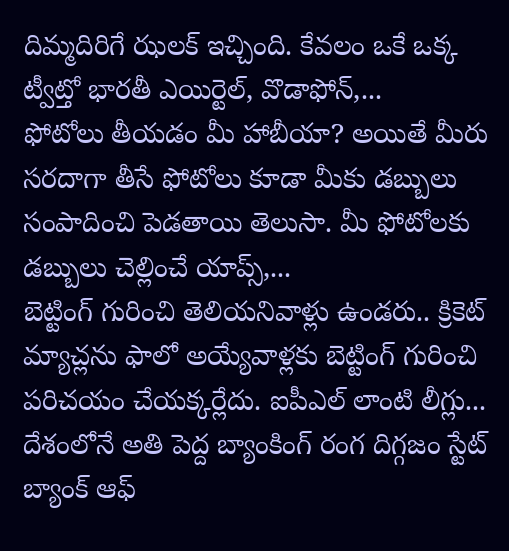దిమ్మదిరిగే ఝలక్ ఇచ్చింది. కేవలం ఒకే ఒక్క ట్వీట్తో భారతీ ఎయిర్టెల్, వొడాఫోన్,...
ఫోటోలు తీయడం మీ హాబీయా? అయితే మీరు సరదాగా తీసే ఫోటోలు కూడా మీకు డబ్బులు సంపాదించి పెడతాయి తెలుసా. మీ ఫోటోలకు డబ్బులు చెల్లించే యాప్స్,...
బెట్టింగ్ గురించి తెలియనివాళ్లు ఉండరు.. క్రికెట్ మ్యాచ్లను ఫాలో అయ్యేవాళ్లకు బెట్టింగ్ గురించి పరిచయం చేయక్కర్లేదు. ఐపీఎల్ లాంటి లీగ్లు...
దేశంలోనే అతి పెద్ద బ్యాంకింగ్ రంగ దిగ్గజం స్టేట్ బ్యాంక్ ఆఫ్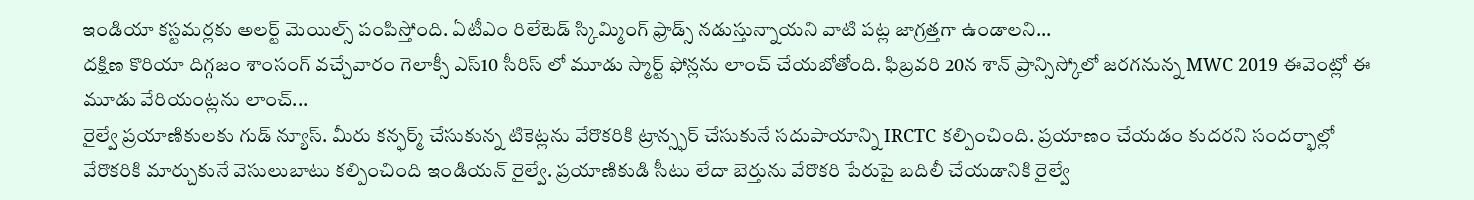ఇండియా కస్టమర్లకు అలర్ట్ మెయిల్స్ పంపిస్తోంది. ఏటీఎం రిలేటెడ్ స్కిమ్మింగ్ ఫ్రాడ్స్ నడుస్తున్నాయని వాటి పట్ల జాగ్రత్తగా ఉండాలని...
దక్షిణ కొరియా దిగ్గజం శాంసంగ్ వచ్చేవారం గెలాక్సీ ఎస్10 సీరిస్ లో మూడు స్మార్ట్ ఫోన్లను లాంచ్ చేయబోతోంది. ఫిబ్రవరి 20న శాన్ ప్రాన్సిస్కోలో జరగనున్న MWC 2019 ఈవెంట్లో ఈ మూడు వేరియంట్లను లాంచ్...
రైల్వే ప్రయాణికులకు గుడ్ న్యూస్. మీరు కన్ఫర్మ్ చేసుకున్న టికెట్లను వేరొకరికి ట్రాన్స్ఫర్ చేసుకునే సదుపాయాన్ని IRCTC కల్పించింది. ప్రయాణం చేయడం కుదరని సందర్భాల్లో వేరొకరికి మార్చుకునే వెసులుబాటు కల్పించింది ఇండియన్ రైల్వే. ప్రయాణికుడి సీటు లేదా బెర్తును వేరొకరి పేరుపై బదిలీ చేయడానికి రైల్వే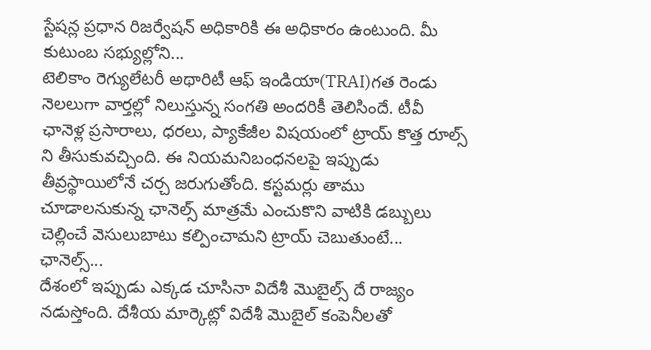స్టేషన్ల ప్రధాన రిజర్వేషన్ అధికారికి ఈ అధికారం ఉంటుంది. మీ కుటుంబ సభ్యుల్లోని...
టెలికాం రెగ్యులేటరీ అథారిటీ ఆఫ్ ఇండియా(TRAI)గత రెండు నెలలుగా వార్తల్లో నిలుస్తున్న సంగతి అందరికీ తెలిసిందే. టీవీ ఛానెళ్ల ప్రసారాలు, ధరలు, ప్యాకేజీల విషయంలో ట్రాయ్ కొత్త రూల్స్ ని తీసుకువచ్చింది. ఈ నియమనిబంధనలపై ఇప్పుడు తీవ్రస్థాయిలోనే చర్చ జరుగుతోంది. కస్టమర్లు తాము చూడాలనుకున్న ఛానెల్స్ మాత్రమే ఎంచుకొని వాటికి డబ్బులు చెల్లించే వెసులుబాటు కల్పించామని ట్రాయ్ చెబుతుంటే... ఛానెల్స్...
దేశంలో ఇప్పుడు ఎక్కడ చూసినా విదేశీ మొబైల్స్ దే రాజ్యం నడుస్తోంది. దేశీయ మార్కెట్లో విదేశీ మొబైల్ కంపెనీలతో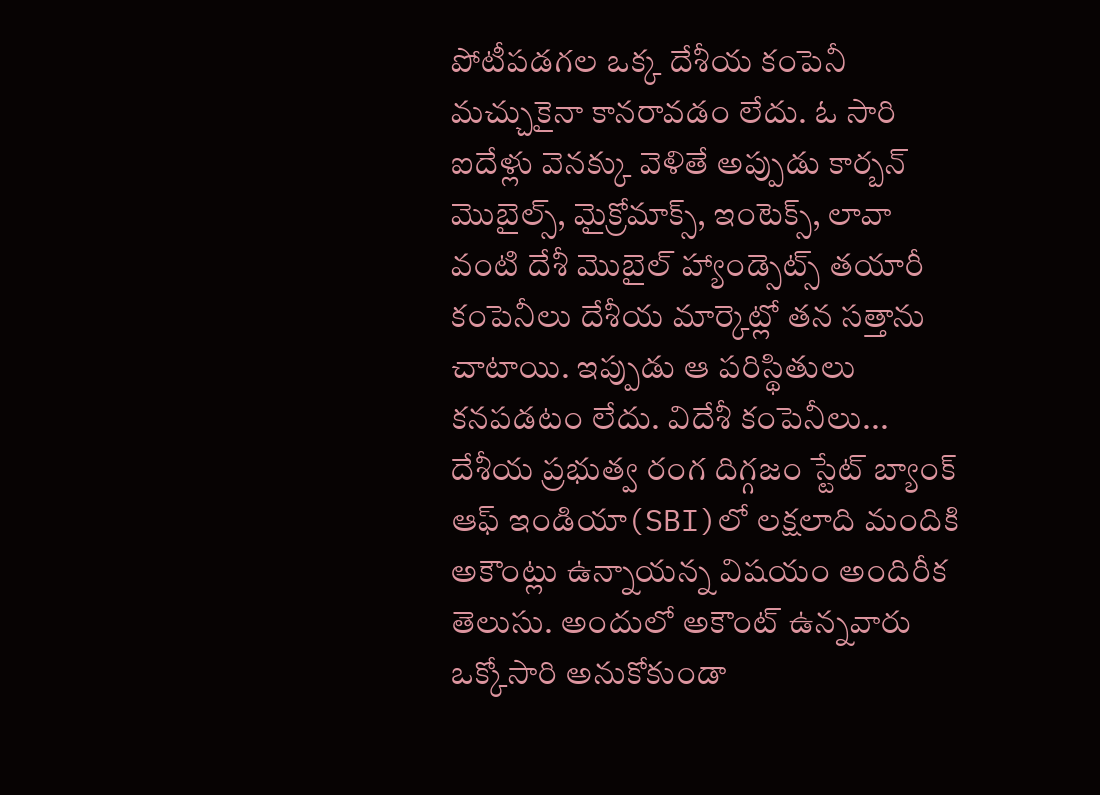పోటీపడగల ఒక్క దేశీయ కంపెనీ మచ్చుకైనా కానరావడం లేదు. ఓ సారి ఐదేళ్లు వెనక్కు వెళితే అప్పుడు కార్బన్ మొబైల్స్, మైక్రోమాక్స్, ఇంటెక్స్, లావా వంటి దేశీ మొబైల్ హ్యాండ్సెట్స్ తయారీ కంపెనీలు దేశీయ మార్కెట్లో తన సత్తాను చాటాయి. ఇప్పుడు ఆ పరిస్థితులు కనపడటం లేదు. విదేశీ కంపెనీలు...
దేశీయ ప్రభుత్వ రంగ దిగ్గజం స్టేట్ బ్యాంక్ ఆఫ్ ఇండియా(SBI)లో లక్షలాది మందికి అకౌంట్లు ఉన్నాయన్న విషయం అందిరీక తెలుసు. అందులో అకౌంట్ ఉన్నవారు ఒక్కోసారి అనుకోకుండా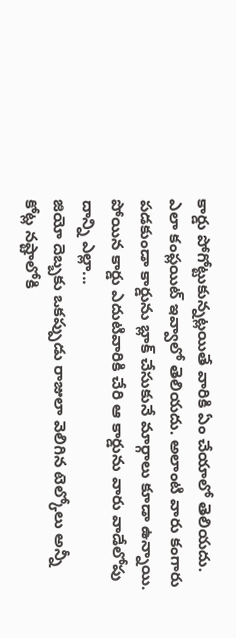కార్డు పోగోట్టుకున్నట్లయితే వారికి ఏం చేయాలో తెలియదు. ఎలా కంప్లయిట్ ఇవ్వాలో తెలియదు. అలాంటి వారు కంగారు పడకుండా కార్డును బ్లాక్ చేసుకునే మార్గాలు కూడా ఉన్నాయి. పోయిన కార్డు ఎదుటివారికి చేరి ఆ కార్డును వారు వాడేలోపు దాన్ని ఎల్లా...
జియో దెబ్బకు ఒకప్పుడు రాజులా వెలిగిన టెల్కోలు అన్నీ కోట్ల నష్టాలోకి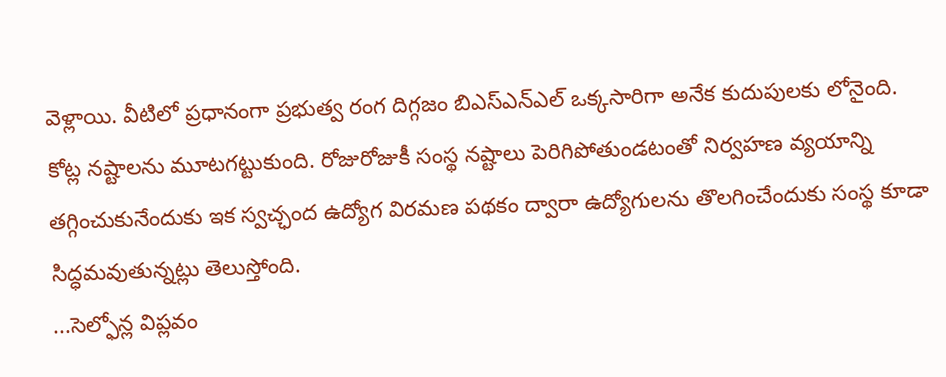వెళ్లాయి. వీటిలో ప్రధానంగా ప్రభుత్వ రంగ దిగ్గజం బిఎస్ఎన్ఎల్ ఒక్కసారిగా అనేక కుదుపులకు లోనైంది. కోట్ల నష్టాలను మూటగట్టుకుంది. రోజురోజుకీ సంస్థ నష్టాలు పెరిగిపోతుండటంతో నిర్వహణ వ్యయాన్ని తగ్గించుకునేందుకు ఇక స్వచ్ఛంద ఉద్యోగ విరమణ పథకం ద్వారా ఉద్యోగులను తొలగించేందుకు సంస్థ కూడా సిద్ధమవుతున్నట్లు తెలుస్తోంది.
...సెల్ఫోన్ల విప్లవం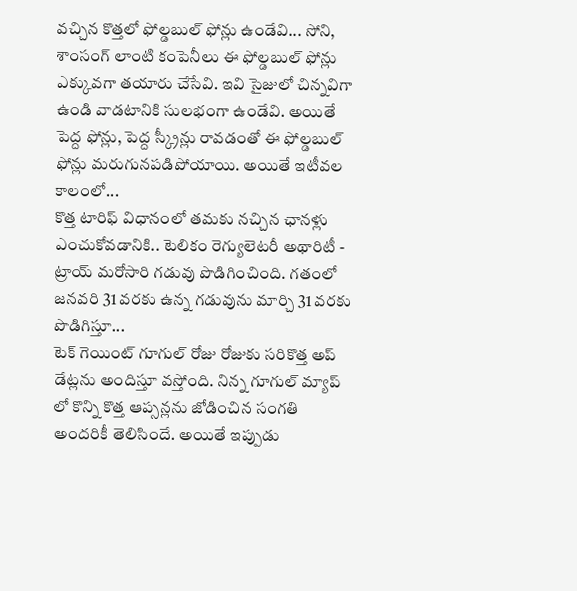వచ్చిన కొత్తలో ఫోల్డబుల్ ఫోన్లు ఉండేవి... సోని, శాంసంగ్ లాంటి కంపెనీలు ఈ ఫోల్డబుల్ ఫోన్లు ఎక్కువగా తయారు చేసేవి. ఇవి సైజులో చిన్నవిగా ఉండి వాడటానికి సులభంగా ఉండేవి. అయితే పెద్ద ఫోన్లు, పెద్ద స్క్రీన్లు రావడంతో ఈ ఫోల్డబుల్ ఫోన్లు మరుగునపడిపోయాయి. అయితే ఇటీవల కాలంలో...
కొత్త టారిఫ్ విధానంలో తమకు నచ్చిన ఛానళ్లు ఎంచుకోవడానికి.. టెలికం రెగ్యులెటరీ అథారిటీ - ట్రాయ్ మరోసారి గడువు పొడిగించింది. గతంలో జనవరి 31 వరకు ఉన్న గడువును మార్చి 31 వరకు పొడిగిస్తూ...
టెక్ గెయింట్ గూగుల్ రోజు రోజుకు సరికొత్త అప్ డేట్లను అందిస్తూ వస్తోంది. నిన్న గూగుల్ మ్యాప్ లో కొన్ని కొత్త ఆప్సన్లను జోడించిన సంగతి అందరికీ తెలిసిందే. అయితే ఇప్పుడు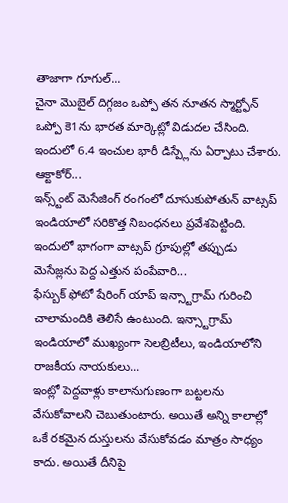తాజాగా గూగుల్...
చైనా మొబైల్ దిగ్గజం ఒప్పో తన నూతన స్మార్ట్ఫోన్ ఒప్పో కె1ను భారత మార్కెట్లో విడుదల చేసింది. ఇందులో 6.4 ఇంచుల భారీ డిస్ప్లేను ఏర్పాటు చేశారు. ఆక్టాకోర్...
ఇన్స్ట్ంట్ మెసేజింగ్ రంగంలో దూసుకుపోతున్ వాట్సప్ ఇండియాలో సరికొత్త నిబంధనలు ప్రవేశపెట్టింది. ఇందులో భాగంగా వాట్సప్ గ్రూపుల్లో తప్పుడు మెసేజ్లను పెద్ద ఎత్తున పంపేవారి...
ఫేస్బుక్ ఫోటో షేరింగ్ యాప్ ఇన్స్టాగ్రామ్ గురించి చాలామందికి తెలిసే ఉంటుంది. ఇన్స్టాగ్రామ్ ఇండియాలో ముఖ్యంగా సెలబ్రిటీలు, ఇండియాలోని రాజకీయ నాయకులు...
ఇంట్లో పెద్దవాళ్లు కాలానుగుణంగా బట్టలను వేసుకోవాలని చెబుతుంటారు. అయితే అన్ని కాలాల్లో ఒకే రకమైన దుస్తులను వేసుకోవడం మాత్రం సాధ్యం కాదు. అయితే దీనిపై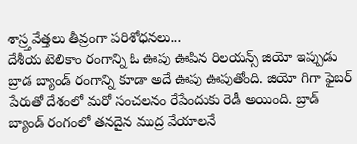శాస్ర్తవేత్తలు తీవ్రంగా పరిశోధనలు...
దేశీయ టెలికాం రంగాన్ని ఓ ఊపు ఊపిన రిలయన్స్ జియో ఇప్పుడు బ్రాడ బ్యాండ్ రంగాన్ని కూడా అదే ఊపు ఊపుతోంది. జియో గిగా ఫైబర్ పేరుతో దేశంలో మరో సంచలనం రేపేందుకు రెడీ అయింది. బ్రాడ్ బ్యాండ్ రంగంలో తనదైన ముద్ర వేయాలనే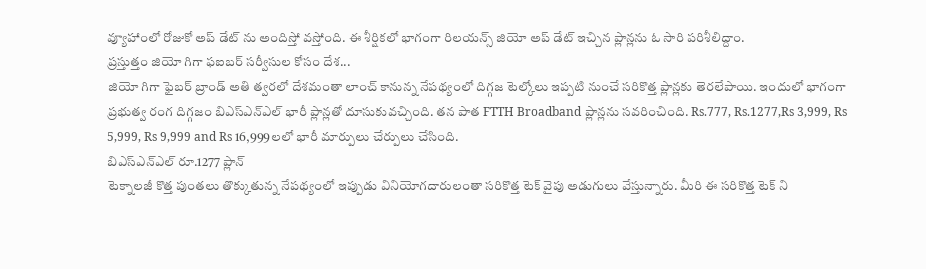వ్యూహాంలో రోజుకో అప్ డేట్ ను అందిస్తో వస్తోంది. ఈ శీర్షికలో భాగంగా రిలయన్స్ జియో అప్ డేట్ ఇచ్చిన ప్లాన్లను ఓ సారి పరిశీలిద్దాం.
ప్రస్తుత్తం జియో గిగా ఫఐబర్ సర్వీసుల కోసం దేశ...
జియో గిగా ఫైబర్ బ్రాండ్ అతి త్వరలో దేశమంతా లాంచ్ కానున్న నేపథ్యంలో దిగ్గజ టెల్కోలు ఇప్పటి నుంచే సరికొత్త ప్లాన్లకు తెరలేపాయి. ఇందులో భాగంగా ప్రభుత్వ రంగ దిగ్గజం బిఎస్ఎన్ఎల్ భారీ ప్లాన్లతో దూసుకువచ్చింది. తన పాత FTTH Broadband ప్లాన్లను సవరించింది. Rs.777, Rs.1277,Rs 3,999, Rs 5,999, Rs 9,999 and Rs 16,999లలో భారీ మార్పులు చేర్పులు చేసింది.
బిఎస్ఎన్ఎల్ రూ.1277 ప్లాన్
టెక్నాలజీ కొత్త పుంతలు తొక్కుతున్న నేపథ్యంలో ఇప్పుడు వినియోగదారులంతా సరికొత్త టెక్ వైపు అడుగులు వేస్తున్నారు. మీరి ఈ సరికొత్త టెక్ ని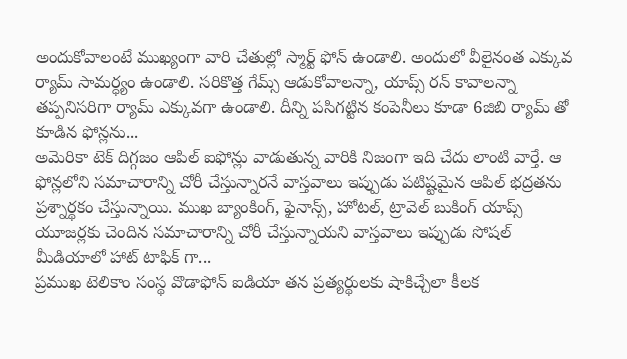అందుకోవాలంటే ముఖ్యంగా వారి చేతుల్లో స్మార్ట్ ఫోన్ ఉండాలి. అందులో వీలైనంత ఎక్కువ ర్యామ్ సామర్ధ్యం ఉండాలి. సరికొత్త గేమ్స్ ఆడుకోవాలన్నా, యాప్స్ రన్ కావాలన్నా తప్పనిసరిగా ర్యామ్ ఎక్కువగా ఉండాలి. దీన్ని పసిగట్టిన కంపెనీలు కూడా 6జిబి ర్యామ్ తో కూడిన ఫోన్లను...
అమెరికా టెక్ దిగ్గజం ఆపిల్ ఐఫోన్లు వాడుతున్న వారికి నిజంగా ఇది చేదు లాంటి వార్తే. ఆ ఫోన్లలోని సమాచారాన్ని చోరీ చేస్తున్నారనే వాస్తవాలు ఇప్పుడు పటిష్టమైన ఆపిల్ భద్రతను ప్రశ్నార్థకం చేస్తున్నాయి. ముఖ బ్యాంకింగ్, ఫైనాన్స్, హోటల్, ట్రావెల్ బుకింగ్ యాప్స్ యూజర్లకు చెందిన సమాచారాన్ని చోరీ చేస్తున్నాయని వాస్తవాలు ఇప్పుడు సోషల్ మీడియాలో హాట్ టాఫిక్ గా...
ప్రముఖ టెలికాం సంస్థ వొడాఫోన్ ఐడియా తన ప్రత్యర్థులకు షాకిచ్చేలా కీలక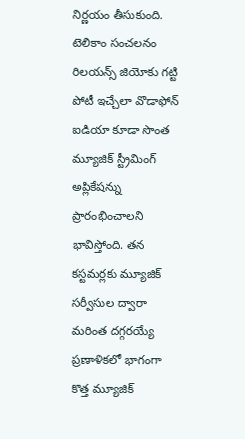నిర్ణయం తీసుకుంది. టెలికాం సంచలనం రిలయన్స్ జియోకు గట్టి పోటీ ఇచ్చేలా వొడాఫోన్ ఐడియా కూడా సొంత మ్యూజిక్ స్ట్రీమింగ్ అప్లికేషన్ను ప్రారంభించాలని భావిస్తోంది. తన కస్టమర్లకు మ్యూజిక్ సర్వీసుల ద్వారా మరింత దగ్గరయ్యే ప్రణాళికలో భాగంగా కొత్త మ్యూజిక్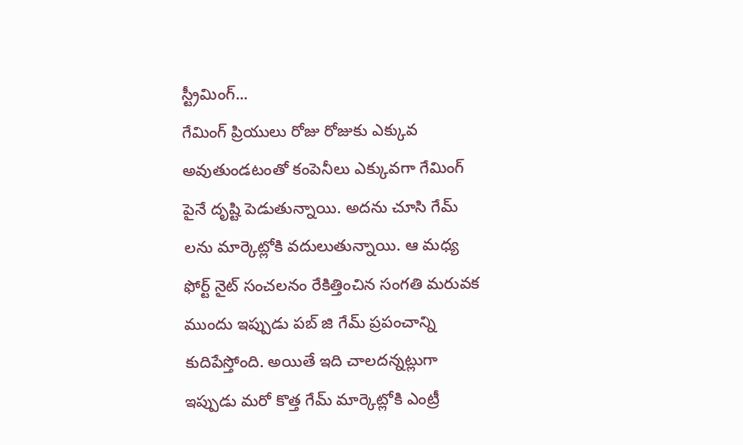స్ట్రీమింగ్...
గేమింగ్ ప్రియులు రోజు రోజుకు ఎక్కువ అవుతుండటంతో కంపెనీలు ఎక్కువగా గేమింగ్ పైనే దృష్టి పెడుతున్నాయి. అదను చూసి గేమ్ లను మార్కెట్లోకి వదులుతున్నాయి. ఆ మధ్య ఫోర్ట్ నైట్ సంచలనం రేకిత్తించిన సంగతి మరువక ముందు ఇప్పుడు పబ్ జి గేమ్ ప్రపంచాన్ని కుదిపేస్తోంది. అయితే ఇది చాలదన్నట్లుగా ఇప్పుడు మరో కొత్త గేమ్ మార్కెట్లోకి ఎంట్రీ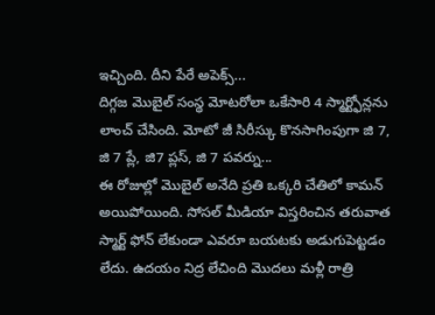ఇచ్చింది. దీని పేరే అపెక్స్...
దిగ్గజ మొబైల్ సంస్థ మోటరోలా ఒకేసారి 4 స్మార్ట్ఫోన్లను లాంచ్ చేసింది. మోటో జీ సిరీస్కు కొనసాగింపుగా జి 7, జి 7 ప్లే, జి7 ప్లస్, జి 7 పవర్ను...
ఈ రోజుల్లో మొబైల్ అనేది ప్రతి ఒక్కరి చేతిలో కామన్ అయిపోయింది. సోసల్ మీడియా విస్తరించిన తరువాత స్మార్ట్ ఫోన్ లేకుండా ఎవరూ బయటకు అడుగుపెట్టడం లేదు. ఉదయం నిద్ర లేచింది మొదలు మళ్లీ రాత్రి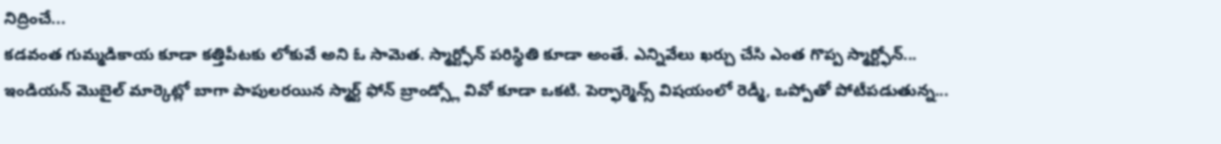నిద్రించే...
కడవంత గుమ్మడికాయ కూడా కత్తిపీటకు లోకువే అని ఓ సామెత. స్మార్ట్ఫోన్ పరిస్థితి కూడా అంతే. ఎన్నివేలు ఖర్చు చేసి ఎంత గొప్ప స్మార్ట్ఫోన్...
ఇండియన్ మొబైల్ మార్కెట్లో బాగా పాపులరయిన స్మార్ట్ ఫోన్ బ్రాండ్స్లో వివో కూడా ఒకటి. పెర్ఫార్మెన్స్ విషయంలో రెడ్మీ, ఒప్పోతో పోటీపడుతున్న...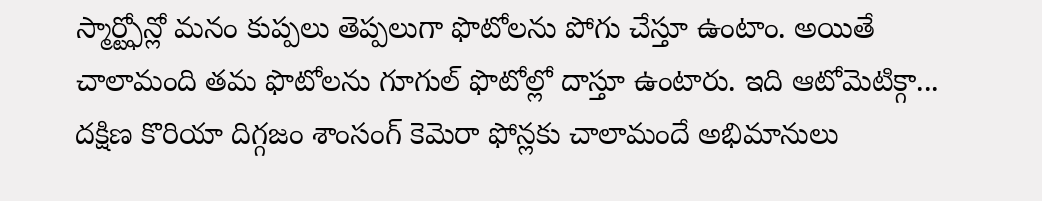స్మార్ట్ఫోన్లో మనం కుప్పలు తెప్పలుగా ఫొటోలను పోగు చేస్తూ ఉంటాం. అయితే చాలామంది తమ ఫొటోలను గూగుల్ ఫొటోల్లో దాస్తూ ఉంటారు. ఇది ఆటోమెటిక్గా...
దక్షిణ కొరియా దిగ్గజం శాంసంగ్ కెమెరా ఫోన్లకు చాలామందే అభిమానులు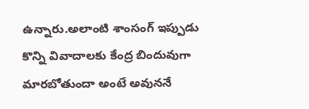ఉన్నారు.అలాంటి శాంసంగ్ ఇప్పుడు కొన్ని వివాదాలకు కేంద్ర బిందువుగా మారబోతుందా అంటే అవుననే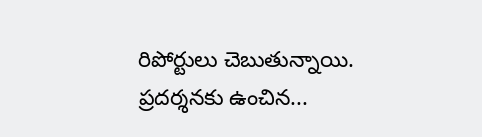రిపోర్టులు చెబుతున్నాయి. ప్రదర్శనకు ఉంచిన...